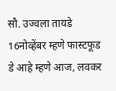सौ. उज्वला तायडे
16नोव्हेंबर म्हणे फास्टफूड डे आहे म्हणे आज, लवकर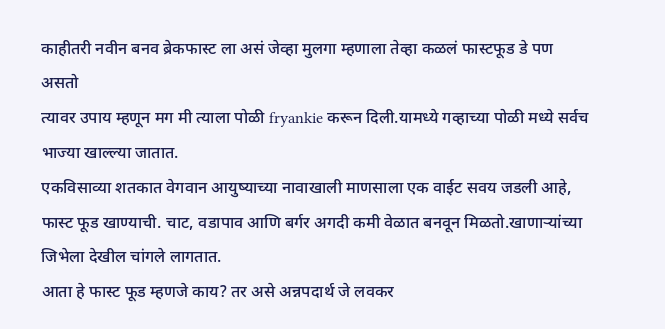काहीतरी नवीन बनव ब्रेकफास्ट ला असं जेव्हा मुलगा म्हणाला तेव्हा कळलं फास्टफूड डे पण असतो
त्यावर उपाय म्हणून मग मी त्याला पोळी fryankie करून दिली.यामध्ये गव्हाच्या पोळी मध्ये सर्वच भाज्या खाल्ल्या जातात.
एकविसाव्या शतकात वेगवान आयुष्याच्या नावाखाली माणसाला एक वाईट सवय जडली आहे, फास्ट फूड खाण्याची. चाट, वडापाव आणि बर्गर अगदी कमी वेळात बनवून मिळतो.खाणाऱ्यांच्या जिभेला देखील चांगले लागतात.
आता हे फास्ट फूड म्हणजे काय? तर असे अन्नपदार्थ जे लवकर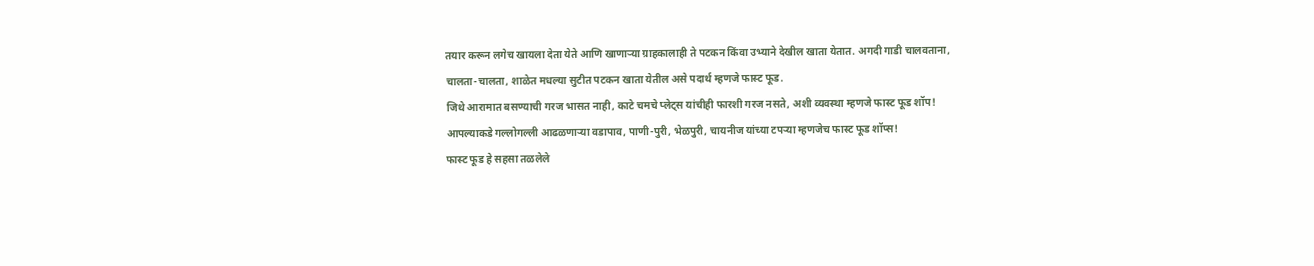तयार करून लगेच खायला देता येते आणि खाणाऱ्या ग्राहकालाही ते पटकन किंवा उभ्याने देखील खाता येतात. अगदी गाडी चालवताना, चालता-चालता, शाळेत मधल्या सुटीत पटकन खाता येतील असे पदार्थ म्हणजे फास्ट फूड.
जिथे आरामात बसण्याची गरज भासत नाही, काटे चमचे प्लेट्स यांचीही फारशी गरज नसते, अशी व्यवस्था म्हणजे फास्ट फूड शॉप! आपल्याकडे गल्लोगल्ली आढळणाऱ्या वडापाव, पाणी-पुरी, भेळपुरी, चायनीज यांच्या टपऱ्या म्हणजेच फास्ट फूड शॉप्स!
फास्ट फूड हे सहसा तळलेले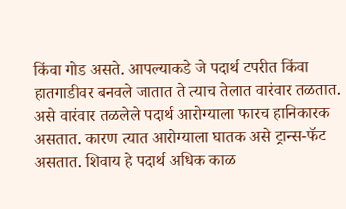किंवा गोड असते. आपल्याकडे जे पदार्थ टपरीत किंवा हातगाडीवर बनवले जातात ते त्याच तेलात वारंवार तळतात. असे वारंवार तळलेले पदार्थ आरोग्याला फारच हानिकारक असतात. कारण त्यात आरोग्याला घातक असे ट्रान्स-फॅट असतात. शिवाय हे पदार्थ अधिक काळ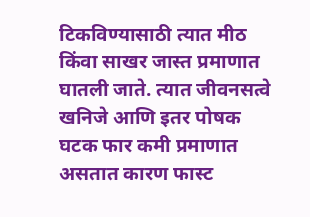टिकविण्यासाठी त्यात मीठ किंवा साखर जास्त प्रमाणात घातली जाते. त्यात जीवनसत्वे खनिजे आणि इतर पोषक घटक फार कमी प्रमाणात असतात कारण फास्ट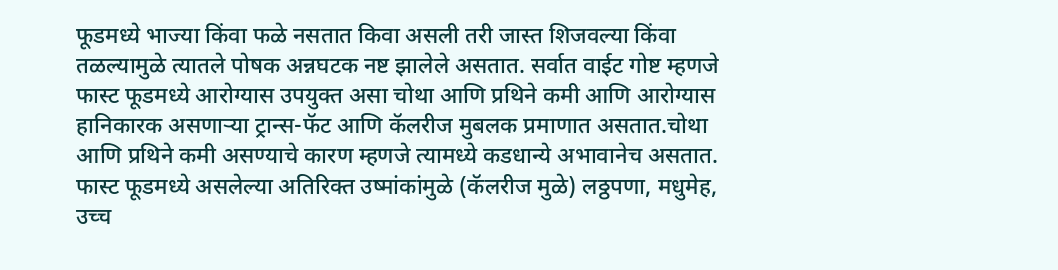फूडमध्ये भाज्या किंवा फळे नसतात किवा असली तरी जास्त शिजवल्या किंवा तळल्यामुळे त्यातले पोषक अन्नघटक नष्ट झालेले असतात. सर्वात वाईट गोष्ट म्हणजे फास्ट फूडमध्ये आरोग्यास उपयुक्त असा चोथा आणि प्रथिने कमी आणि आरोग्यास हानिकारक असणाऱ्या ट्रान्स-फॅट आणि कॅलरीज मुबलक प्रमाणात असतात.चोथा आणि प्रथिने कमी असण्याचे कारण म्हणजे त्यामध्ये कडधान्ये अभावानेच असतात. फास्ट फूडमध्ये असलेल्या अतिरिक्त उष्मांकांमुळे (कॅलरीज मुळे) लठ्ठपणा, मधुमेह, उच्च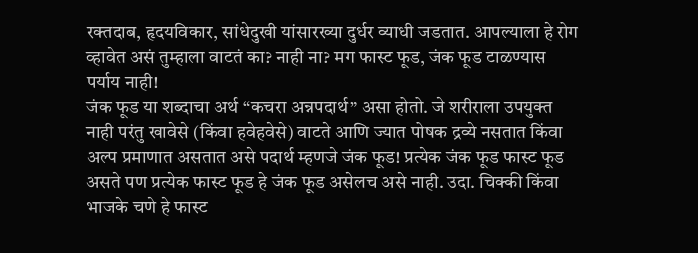रक्तदाब, हृदयविकार, सांधेदुखी यांसारख्या दुर्धर व्याधी जडतात. आपल्याला हे रोग व्हावेत असं तुम्हाला वाटतं का? नाही ना? मग फास्ट फूड, जंक फूड टाळण्यास पर्याय नाही!
जंक फूड या शब्दाचा अर्थ “कचरा अन्नपदार्थ” असा होतो. जे शरीराला उपयुक्त नाही परंतु खावेसे (किंवा हवेहवेसे) वाटते आणि ज्यात पोषक द्रव्ये नसतात किंवा अल्प प्रमाणात असतात असे पदार्थ म्हणजे जंक फूड! प्रत्येक जंक फूड फास्ट फूड असते पण प्रत्येक फास्ट फूड हे जंक फूड असेलच असे नाही. उदा. चिक्की किंवा भाजके चणे हे फास्ट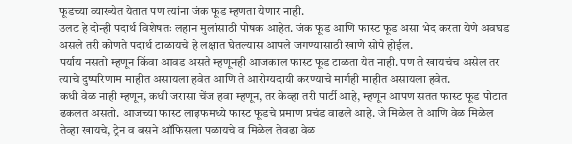फूडच्या व्याख्येत येतात पण त्यांना जंक फूड म्हणता येणार नाही.
उलट हे दोन्ही पदार्थ विशेषतः लहान मुलांसाठी पोषक आहेत. जंक फूड आणि फास्ट फूड असा भेद करता येणे अवघड असले तरी कोणते पदार्थ टाळायचे हे लक्षात घेतल्यास आपले जगण्यासाठी खाणे सोपे होईल.
पर्याय नसतो म्हणून किंवा आवड असते म्हणूनही आजकाल फास्ट फूड टाळता येत नाही. पण ते खायचंच असेल तर त्याचे दुष्परिणाम माहीत असायला हवेत आणि ते आरोग्यदायी करण्याचे मार्गही माहीत असायला हवेत.
कधी वेळ नाही म्हणून, कधी जरासा चेंज हवा म्हणून, तर केव्हा तरी पार्टी आहे, म्हणून आपण सतत फास्ट फूड पोटात ढकलत असतो. आजच्या फास्ट लाइफमध्ये फास्ट फूडचे प्रमाण प्रचंड वाढले आहे. जे मिळेल ते आणि वेळ मिळेल तेव्हा खायचे, ट्रेन व बसने ऑफिसला पळायचे व मिळेल तेवढा वेळ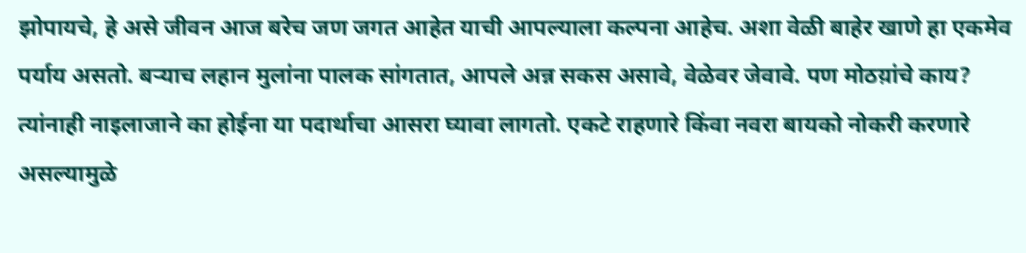झोपायचे, हे असे जीवन आज बरेच जण जगत आहेत याची आपल्याला कल्पना आहेच. अशा वेळी बाहेर खाणे हा एकमेव पर्याय असतो. बऱ्याच लहान मुलांना पालक सांगतात, आपले अन्न सकस असावे, वेळेवर जेवावे. पण मोठय़ांचे काय? त्यांनाही नाइलाजाने का होईना या पदार्थाचा आसरा घ्यावा लागतो. एकटे राहणारे किंवा नवरा बायको नोकरी करणारे असल्यामुळे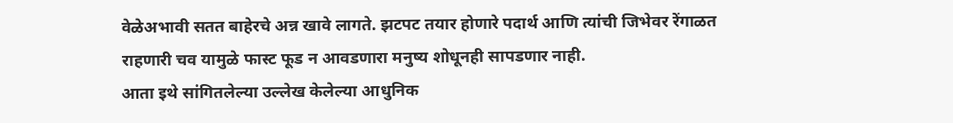वेळेअभावी सतत बाहेरचे अन्न खावे लागते. झटपट तयार होणारे पदार्थ आणि त्यांची जिभेवर रेंगाळत राहणारी चव यामुळे फास्ट फूड न आवडणारा मनुष्य शोधूनही सापडणार नाही.
आता इथे सांगितलेल्या उल्लेख केलेल्या आधुनिक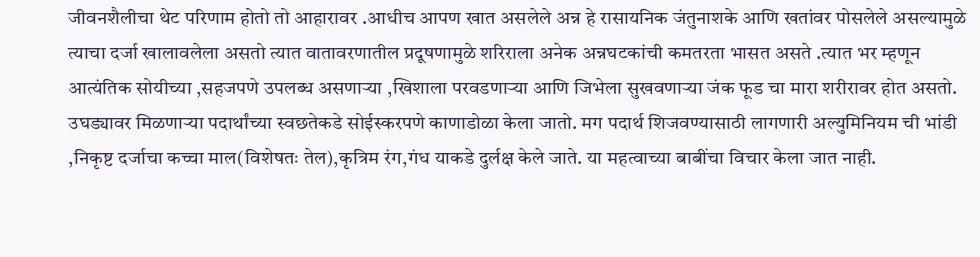जीवनशैलीचा थेट परिणाम होतो तो आहारावर .आधीच आपण खात असलेले अन्न हे रासायनिक जंतुनाशके आणि खतांवर पोसलेले असल्यामुळे त्याचा दर्जा खालावलेला असतो त्यात वातावरणातील प्रदूषणामुळे शरिराला अनेक अन्नघटकांची कमतरता भासत असते .त्यात भर म्हणून आत्यंतिक सोयीच्या ,सहजपणे उपलब्ध असणाऱ्या ,खिशाला परवडणाऱ्या आणि जिभेला सुखवणाऱ्या जंक फूड चा मारा शरीरावर होत असतो. उघड्यावर मिळणाऱ्या पदार्थांच्या स्वछतेकडे सोईस्करपणे काणाडोळा केला जातो. मग पदार्थ शिजवण्यासाठी लागणारी अल्युमिनियम ची भांडी ,निकृष्ट दर्जाचा कच्चा माल(विशेषतः तेल),कृत्रिम रंग,गंध याकडे दुर्लक्ष केले जाते. या महत्वाच्या बाबींचा विचार केला जात नाही.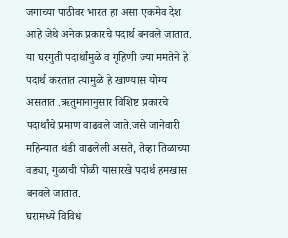जगाच्या पाठीवर भारत हा असा एकमेव देश आहे जेथे अनेक प्रकारचे पदार्थ बनवले जातात. या घरगुती पदार्थांमुळे व गृहिणी ज्या ममतेने हे पदार्थ करतात त्यामुळे हे खाण्यास योग्य असतात .ऋतुमानानुसार विशिष्ट प्रकारचे पदार्थांचे प्रमाण वाढवले जाते.जसे जानेवारी महिन्यात थंडी वाढलेली असते, तेव्हा तिळाच्या वड्या, गुळाची पोळी यासारखे पदार्थ हमखास बनवले जातात.
घरामध्ये विविध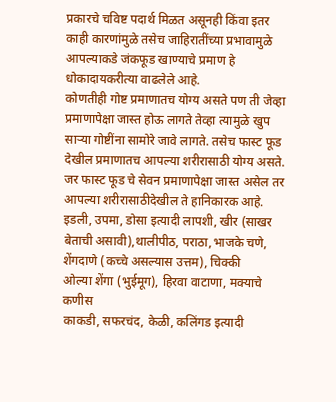प्रकारचे चविष्ट पदार्थ मिळत असूनही किंवा इतर काही कारणांमुळे तसेच जाहिरातींच्या प्रभावामुळे आपल्याकडे जंकफूड खाण्याचे प्रमाण हे धोकादायकरीत्या वाढलेले आहे.
कोणतीही गोष्ट प्रमाणातच योग्य असते पण ती जेव्हा प्रमाणापेक्षा जास्त होऊ लागते तेव्हा त्यामुळे खुप साऱ्या गोष्टींना सामोरे जावे लागते. तसेच फास्ट फूड देखील प्रमाणातच आपल्या शरीरासाठी योग्य असते. जर फास्ट फूड चे सेवन प्रमाणापेक्षा जास्त असेल तर आपल्या शरीरासाठीदेखील ते हानिकारक आहे.
इडली, उपमा, डोसा इत्यादी लापशी, खीर (साखर बेताची असावी),थालीपीठ, पराठा,भाजके चणे, शेंगदाणे (कच्चे असल्यास उत्तम), चिक्की
ओल्या शेंगा (भुईमूग), हिरवा वाटाणा, मक्याचे कणीस
काकडी, सफरचंद, केळी, कलिंगड इत्यादी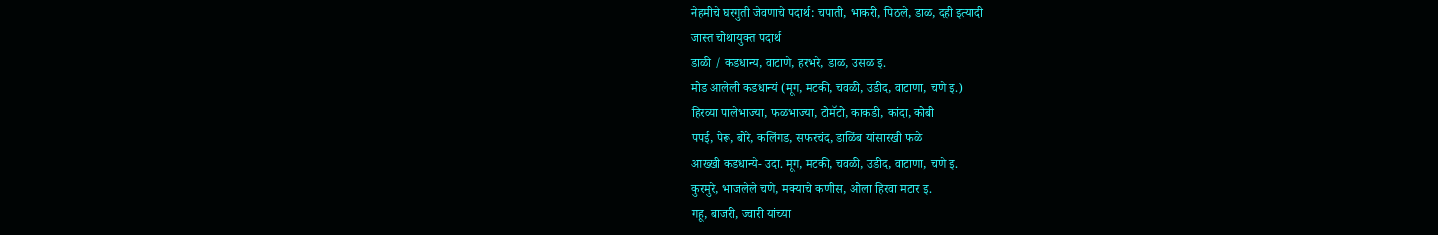नेहमीचे घरगुती जेवणाचे पदार्थ: चपाती, भाकरी, पिठले, डाळ, दही इत्यादी
जास्त चोथायुक्त पदार्थ
डाळी / कडधान्य, वाटाणे, हरभरे, डाळ, उसळ इ.
मोड आलेली कडधान्यं (मूग, मटकी, चवळी, उडीद, वाटाणा, चणे इ.)
हिरव्या पालेभाज्या, फळभाज्या, टोमॅटो, काकडी, कांदा, कोबी
पपई, पेरू, बोरे, कलिंगड, सफरचंद, डाळिंब यांसारखी फळे
आख्खी कडधान्ये- उदा. मूग, मटकी, चवळी, उडीद, वाटाणा, चणे इ.
कुरमुरे, भाजलेले चणे, मक्याचे कणीस, ओला हिरवा मटार इ.
गहू, बाजरी, ज्वारी यांच्या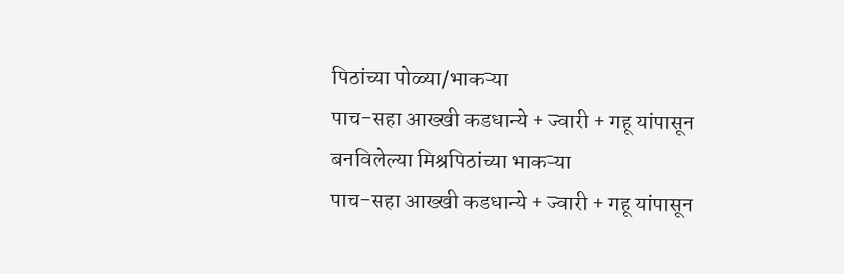पिठांच्या पोळ्या/भाकऱ्या
पाच-सहा आख्खी कडधान्ये + ज्वारी + गहू यांपासून बनविलेल्या मिश्रपिठांच्या भाकऱ्या
पाच-सहा आख्खी कडधान्ये + ज्वारी + गहू यांपासून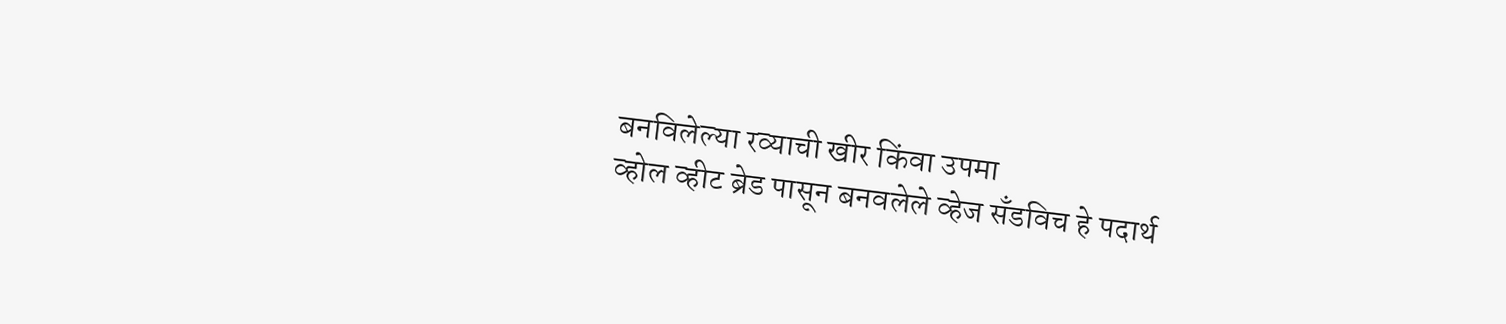बनविलेल्या रव्याची खीर किंवा उपमा
व्होल व्हीट ब्रेड पासून बनवलेले व्हेज सॅंडविच हे पदार्थ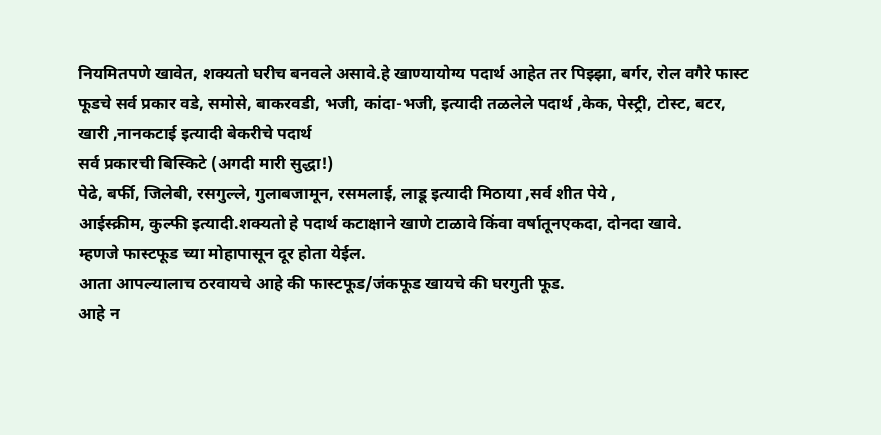नियमितपणे खावेत, शक्यतो घरीच बनवले असावे.हे खाण्यायोग्य पदार्थ आहेत तर पिझ्झा, बर्गर, रोल वगैरे फास्ट फूडचे सर्व प्रकार वडे, समोसे, बाकरवडी, भजी, कांदा-भजी, इत्यादी तळलेले पदार्थ ,केक, पेस्ट्री, टोस्ट, बटर, खारी ,नानकटाई इत्यादी बेकरीचे पदार्थ
सर्व प्रकारची बिस्किटे (अगदी मारी सुद्धा!)
पेढे, बर्फी, जिलेबी, रसगुल्ले, गुलाबजामून, रसमलाई, लाडू इत्यादी मिठाया ,सर्व शीत पेये ,
आईस्क्रीम, कुल्फी इत्यादी.शक्यतो हे पदार्थ कटाक्षाने खाणे टाळावे किंवा वर्षातूनएकदा, दोनदा खावे.
म्हणजे फास्टफूड च्या मोहापासून दूर होता येईल.
आता आपल्यालाच ठरवायचे आहे की फास्टफूड/जंकफूड खायचे की घरगुती फूड.
आहे न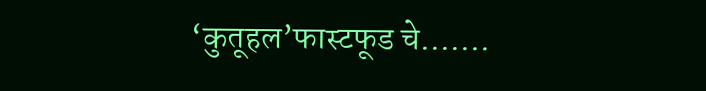‘कुतूहल’फास्टफूड चे…….